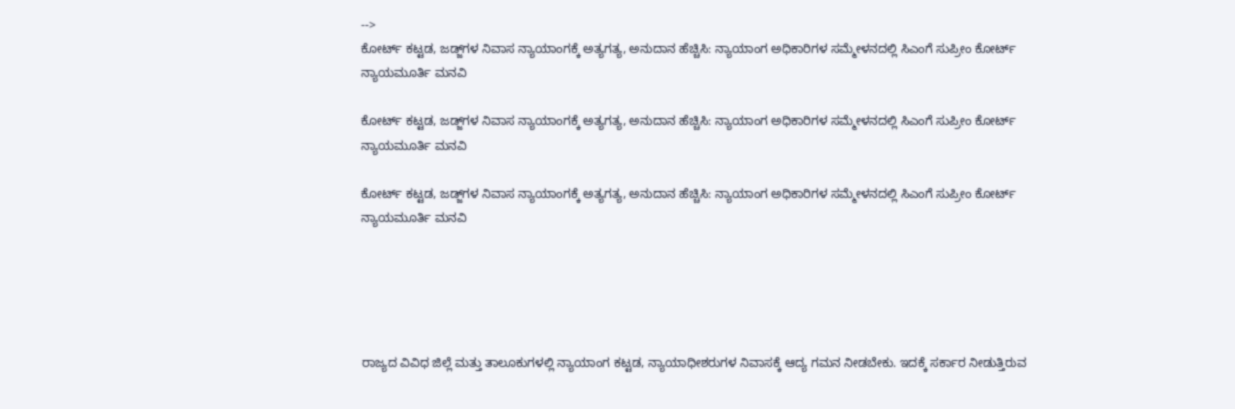-->
ಕೋರ್ಟ್ ಕಟ್ಟಡ, ಜಡ್ಜ್‌ಗಳ ನಿವಾಸ ನ್ಯಾಯಾಂಗಕ್ಕೆ ಅತ್ಯಗತ್ಯ, ಅನುದಾನ ಹೆಚ್ಚಿಸಿ: ನ್ಯಾಯಾಂಗ ಅಧಿಕಾರಿಗಳ ಸಮ್ಮೇಳನದಲ್ಲಿ ಸಿಎಂಗೆ ಸುಪ್ರೀಂ ಕೋರ್ಟ್‌ ನ್ಯಾಯಮೂರ್ತಿ ಮನವಿ

ಕೋರ್ಟ್ ಕಟ್ಟಡ, ಜಡ್ಜ್‌ಗಳ ನಿವಾಸ ನ್ಯಾಯಾಂಗಕ್ಕೆ ಅತ್ಯಗತ್ಯ, ಅನುದಾನ ಹೆಚ್ಚಿಸಿ: ನ್ಯಾಯಾಂಗ ಅಧಿಕಾರಿಗಳ ಸಮ್ಮೇಳನದಲ್ಲಿ ಸಿಎಂಗೆ ಸುಪ್ರೀಂ ಕೋರ್ಟ್‌ ನ್ಯಾಯಮೂರ್ತಿ ಮನವಿ

ಕೋರ್ಟ್ ಕಟ್ಟಡ, ಜಡ್ಜ್‌ಗಳ ನಿವಾಸ ನ್ಯಾಯಾಂಗಕ್ಕೆ ಅತ್ಯಗತ್ಯ, ಅನುದಾನ ಹೆಚ್ಚಿಸಿ: ನ್ಯಾಯಾಂಗ ಅಧಿಕಾರಿಗಳ ಸಮ್ಮೇಳನದಲ್ಲಿ ಸಿಎಂಗೆ ಸುಪ್ರೀಂ ಕೋರ್ಟ್‌ ನ್ಯಾಯಮೂರ್ತಿ ಮನವಿ





ರಾಜ್ಯದ ವಿವಿಧ ಜಿಲ್ಲೆ ಮತ್ತು ತಾಲೂಕುಗಳಲ್ಲಿ ನ್ಯಾಯಾಂಗ ಕಟ್ಟಡ, ನ್ಯಾಯಾಧೀಶರುಗಳ ನಿವಾಸಕ್ಕೆ ಆದ್ಯ ಗಮನ ನೀಡಬೇಕು. ಇದಕ್ಕೆ ಸರ್ಕಾರ ನೀಡುತ್ತಿರುವ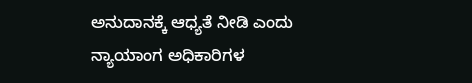ಅನುದಾನಕ್ಕೆ ಆಧ್ಯತೆ ನೀಡಿ ಎಂದು ನ್ಯಾಯಾಂಗ ಅಧಿಕಾರಿಗಳ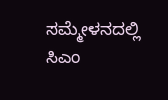ಸಮ್ಮೇಳನದಲ್ಲಿ ಸಿಎಂ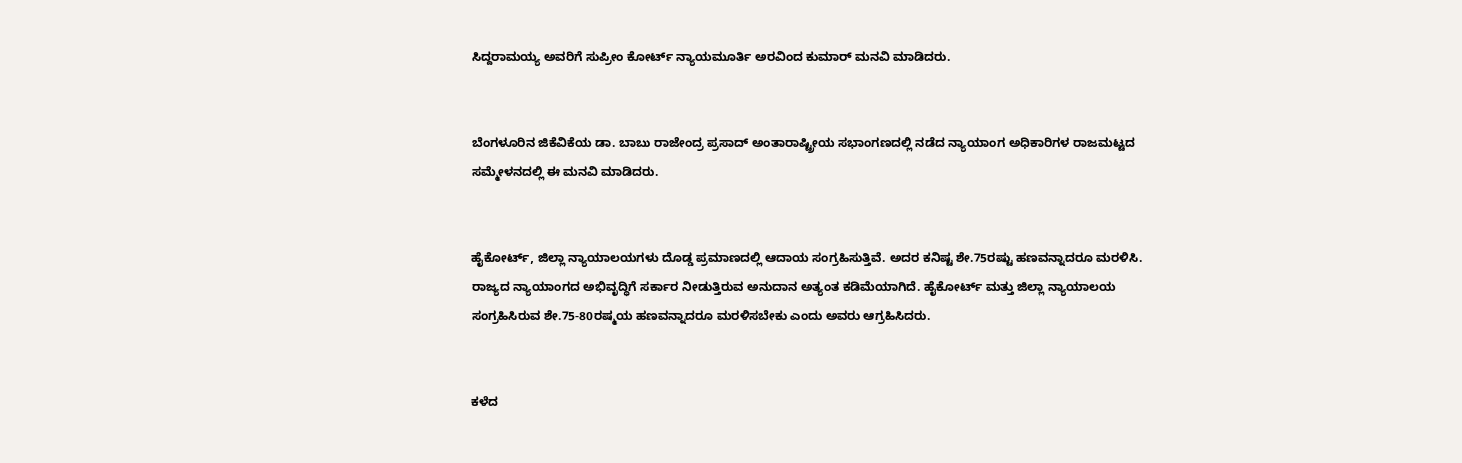ಸಿದ್ದರಾಮಯ್ಯ ಅವರಿಗೆ ಸುಪ್ರೀಂ ಕೋರ್ಟ್‌ ನ್ಯಾಯಮೂರ್ತಿ ಅರವಿಂದ ಕುಮಾರ್ ಮನವಿ ಮಾಡಿದರು.


ಬೆಂಗಳೂರಿನ ಜಿಕೆವಿಕೆಯ ಡಾ. ಬಾಬು ರಾಜೇಂದ್ರ ಪ್ರಸಾದ್ ಅಂತಾರಾಷ್ಟ್ರೀಯ ಸಭಾಂಗಣದಲ್ಲಿ ನಡೆದ ನ್ಯಾಯಾಂಗ ಅಧಿಕಾರಿಗಳ ರಾಜಮಟ್ಟದ ಸಮ್ಮೇಳನದಲ್ಲಿ ಈ ಮನವಿ ಮಾಡಿದರು.


ಹೈಕೋರ್ಟ್, ಜಿಲ್ಲಾ ನ್ಯಾಯಾಲಯಗಳು ದೊಡ್ಡ ಪ್ರಮಾಣದಲ್ಲಿ ಆದಾಯ ಸಂಗ್ರಹಿಸುತ್ತಿವೆ. ಅದರ ಕನಿಷ್ಟ ಶೇ.75ರಷ್ಟು ಹಣವನ್ನಾದರೂ ಮರಳಿಸಿ. ರಾಜ್ಯದ ನ್ಯಾಯಾಂಗದ ಅಭಿವೃದ್ಧಿಗೆ ಸರ್ಕಾರ ನೀಡುತ್ತಿರುವ ಅನುದಾನ ಅತ್ಯಂತ ಕಡಿಮೆಯಾಗಿದೆ. ಹೈಕೋರ್ಟ್ ಮತ್ತು ಜಿಲ್ಲಾ ನ್ಯಾಯಾಲಯ ಸಂಗ್ರಹಿಸಿರುವ ಶೇ.75-80ರಷ್ಮಯ ಹಣವನ್ನಾದರೂ ಮರಳಿಸಬೇಕು ಎಂದು ಅವರು ಆಗ್ರಹಿಸಿದರು.


ಕಳೆದ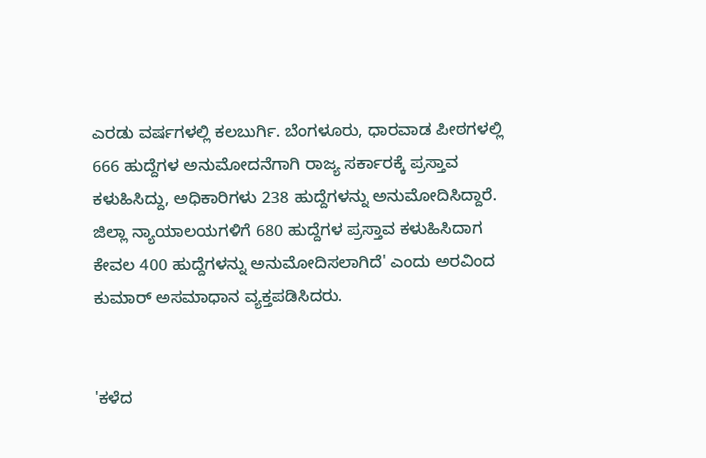ಎರಡು ವರ್ಷಗಳಲ್ಲಿ ಕಲಬುರ್ಗಿ. ಬೆಂಗಳೂರು, ಧಾರವಾಡ ಪೀಠಗಳಲ್ಲಿ 666 ಹುದ್ದೆಗಳ ಅನುಮೋದನೆಗಾಗಿ ರಾಜ್ಯ ಸರ್ಕಾರಕ್ಕೆ ಪ್ರಸ್ತಾವ ಕಳುಹಿಸಿದ್ದು, ಅಧಿಕಾರಿಗಳು 238 ಹುದ್ದೆಗಳನ್ನು ಅನುಮೋದಿಸಿದ್ದಾರೆ. ಜಿಲ್ಲಾ ನ್ಯಾಯಾಲಯಗಳಿಗೆ 680 ಹುದ್ದೆಗಳ ಪ್ರಸ್ತಾವ ಕಳುಹಿಸಿದಾಗ ಕೇವಲ 400 ಹುದ್ದೆಗಳನ್ನು ಅನುಮೋದಿಸಲಾಗಿದೆ' ಎಂದು ಅರವಿಂದ ಕುಮಾರ್ ಅಸಮಾಧಾನ ವ್ಯಕ್ತಪಡಿಸಿದರು.


'ಕಳೆದ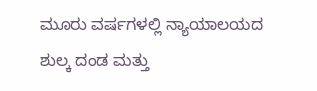ಮೂರು ವರ್ಷಗಳಲ್ಲಿ ನ್ಯಾಯಾಲಯದ ಶುಲ್ಕ ದಂಡ ಮತ್ತು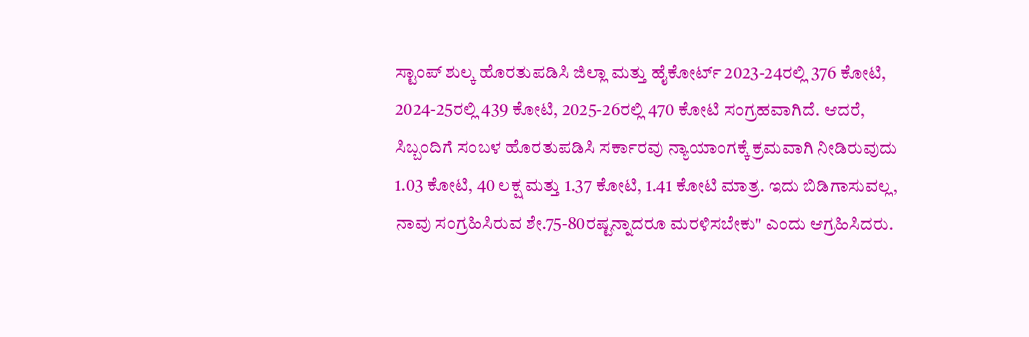ಸ್ಟಾಂಪ್ ಶುಲ್ಕ ಹೊರತುಪಡಿಸಿ ಜಿಲ್ಲಾ ಮತ್ತು ಹೈಕೋರ್ಟ್ 2023-24ರಲ್ಲಿ 376 ಕೋಟಿ, 2024-25ರಲ್ಲಿ 439 ಕೋಟಿ, 2025-26ರಲ್ಲಿ 470 ಕೋಟಿ ಸಂಗ್ರಹವಾಗಿದೆ. ಆದರೆ, ಸಿಬ್ಬಂದಿಗೆ ಸಂಬಳ ಹೊರತುಪಡಿಸಿ ಸರ್ಕಾರವು ನ್ಯಾಯಾಂಗಕ್ಕೆ ಕ್ರಮವಾಗಿ ನೀಡಿರುವುದು 1.03 ಕೋಟಿ, 40 ಲಕ್ಷ ಮತ್ತು 1.37 ಕೋಟಿ, 1.41 ಕೋಟಿ ಮಾತ್ರ. ಇದು ಬಿಡಿಗಾಸುವಲ್ಲ, ನಾವು ಸಂಗ್ರಹಿಸಿರುವ ಶೇ.75-80ರಷ್ಟನ್ನಾದರೂ ಮರಳಿಸಬೇಕು" ಎಂದು ಆಗ್ರಹಿಸಿದರು.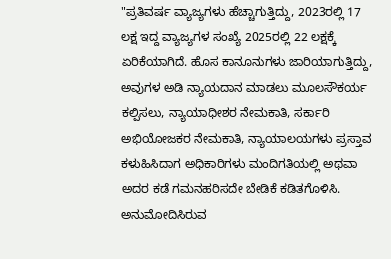"ಪ್ರತಿವರ್ಷ ವ್ಯಾಜ್ಯಗಳು ಹೆಚ್ಚಾಗುತ್ತಿದ್ದು, 2023ರಲ್ಲಿ 17 ಲಕ್ಷ ಇದ್ದ ವ್ಯಾಜ್ಯಗಳ ಸಂಖ್ಯೆ 2025ರಲ್ಲಿ 22 ಲಕ್ಷಕ್ಕೆ ಏರಿಕೆಯಾಗಿದೆ. ಹೊಸ ಕಾನೂನುಗಳು ಜಾರಿಯಾಗುತ್ತಿದ್ದು, ಅವುಗಳ ಅಡಿ ನ್ಯಾಯದಾನ ಮಾಡಲು ಮೂಲಸೌಕರ್ಯ ಕಲ್ಪಿಸಲು, ನ್ಯಾಯಾಧೀಶರ ನೇಮಕಾತಿ, ಸರ್ಕಾರಿ ಅಭಿಯೋಜಕರ ನೇಮಕಾತಿ, ನ್ಯಾಯಾಲಯಗಳು ಪ್ರಸ್ತಾವ ಕಳುಹಿಸಿದಾಗ ಅಧಿಕಾರಿಗಳು ಮಂದಿಗತಿಯಲ್ಲಿ ಅಥವಾ ಅದರ ಕಡೆ ಗಮನಹರಿಸದೇ ಬೇಡಿಕೆ ಕಡಿತಗೊಳಿಸಿ. ಅನುಮೋದಿಸಿರುವ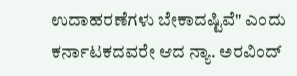ಉದಾಹರಣೆಗಳು ಬೇಕಾದಷ್ಟಿವೆ" ಎಂದು ಕರ್ನಾಟಕದವರೇ ಆದ ನ್ಯಾ. ಅರವಿಂದ್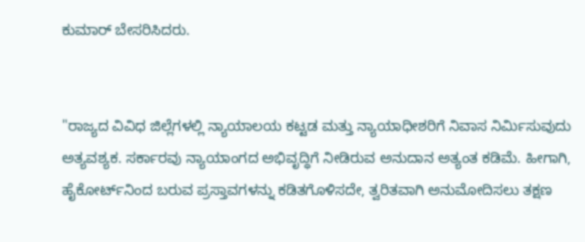ಕುಮಾರ್ ಬೇಸರಿಸಿದರು.


"ರಾಜ್ಯದ ವಿವಿಧ ಜಿಲ್ಲೆಗಳಲ್ಲಿ ನ್ಯಾಯಾಲಯ ಕಟ್ಟಡ ಮತ್ತು ನ್ಯಾಯಾಧೀಶರಿಗೆ ನಿವಾಸ ನಿರ್ಮಿಸುವುದು ಅತ್ಯವಶ್ಯಕ. ಸರ್ಕಾರವು ನ್ಯಾಯಾಂಗದ ಅಭಿವೃದ್ಧಿಗೆ ನೀಡಿರುವ ಅನುದಾನ ಅತ್ಯಂತ ಕಡಿಮೆ. ಹೀಗಾಗಿ, ಹೈಕೋರ್ಟ್‌ನಿಂದ ಬರುವ ಪ್ರಸ್ತಾವಗಳನ್ನು ಕಡಿತಗೊಳಿಸದೇ, ತ್ವರಿತವಾಗಿ ಅನುಮೋದಿಸಲು ತಕ್ಷಣ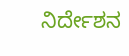ನಿರ್ದೇಶನ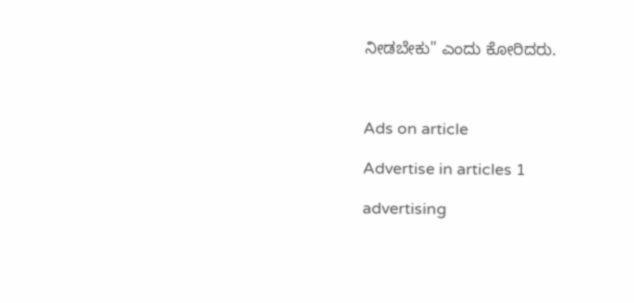ನೀಡಬೇಕು" ಎಂದು ಕೋರಿದರು.



Ads on article

Advertise in articles 1

advertising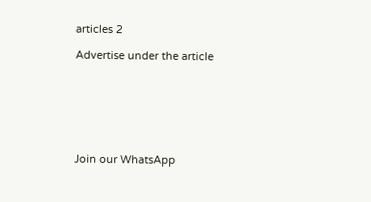articles 2

Advertise under the article







Join our WhatsApp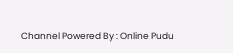Channel Powered By : Online Pudu